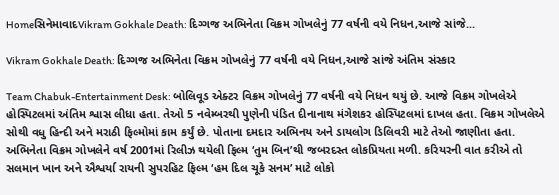HomeસિનેમાવાદVikram Gokhale Death: દિગ્ગજ અભિનેતા વિક્રમ ગોખલેનું 77 વર્ષની વયે નિધન,આજે સાંજે...

Vikram Gokhale Death: દિગ્ગજ અભિનેતા વિક્રમ ગોખલેનું 77 વર્ષની વયે નિધન,આજે સાંજે અંતિમ સંસ્કાર

Team Chabuk-Entertainment Desk: બોલિવૂડ એક્ટર વિક્રમ ગોખલેનું 77 વર્ષની વયે નિધન થયું છે. આજે વિક્રમ ગોખલેએ હોસ્પિટલમાં અંતિમ શ્વાસ લીધા હતા. તેઓ 5 નવેમ્બરથી પુણેની પંડિત દીનાનાથ મંગેશકર હોસ્પિટલમાં દાખલ હતા. વિક્રમ ગોખલેએ સોથી વધુ હિન્દી અને મરાઠી ફિલ્મોમાં કામ કર્યું છે. પોતાના દમદાર અભિનય અને ડાયલોગ ડિલિવરી માટે તેઓ જાણીતા હતા. અભિનેતા વિક્રમ ગોખલેને વર્ષ 2001માં રિલીઝ થયેલી ફિલ્મ ‘તુમ બિન’થી જબરદસ્ત લોકપ્રિયતા મળી. કરિયરની વાત કરીએ તો સલમાન ખાન અને ઐશ્વર્યા રાયની સુપરહિટ ફિલ્મ ‘હમ દિલ ચૂકે સનમ’ માટે લોકો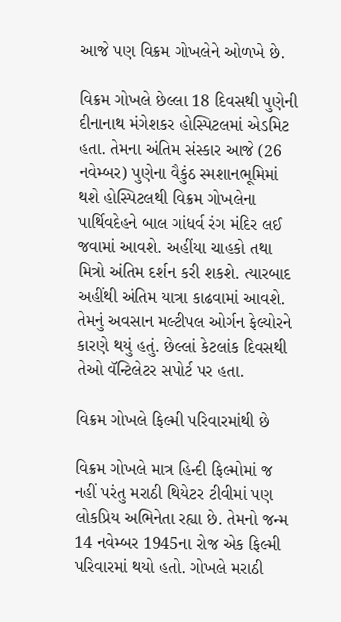આજે પણ વિક્રમ ગોખલેને ઓળખે છે.

વિક્રમ ગોખલે છેલ્લા 18 દિવસથી પુણેની દીનાનાથ મંગેશકર હોસ્પિટલમાં એડમિટ હતા. તેમના અંતિમ સંસ્કાર આજે (26 નવેમ્બર) પુણેના વૈકુંઠ સ્મશાનભૂમિમાં થશે હોસ્પિટલથી વિક્રમ ગોખલેના પાર્થિવદેહને બાલ ગાંધર્વ રંગ મંદિર લઈ જવામાં આવશે. અહીંયા ચાહકો તથા મિત્રો અંતિમ દર્શન કરી શકશે. ત્યારબાદ અહીંથી અંતિમ યાત્રા કાઢવામાં આવશે. તેમનું અવસાન મલ્ટીપલ ઓર્ગન ફેલ્યોરને કારણે થયું હતું. છેલ્લાં કેટલાંક દિવસથી તેઓ વૅન્ટિલેટર સપોર્ટ પર હતા.

વિક્રમ ગોખલે ફિલ્મી પરિવારમાંથી છે

વિક્રમ ગોખલે માત્ર હિન્દી ફિલ્મોમાં જ નહીં પરંતુ મરાઠી થિયેટર ટીવીમાં પણ લોકપ્રિય અભિનેતા રહ્યા છે. તેમનો જન્મ 14 નવેમ્બર 1945ના રોજ એક ફિલ્મી પરિવારમાં થયો હતો. ગોખલે મરાઠી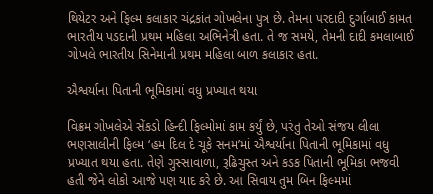થિયેટર અને ફિલ્મ કલાકાર ચંદ્રકાંત ગોખલેના પુત્ર છે. તેમના પરદાદી દુર્ગાબાઈ કામત ભારતીય પડદાની પ્રથમ મહિલા અભિનેત્રી હતા. તે જ સમયે, તેમની દાદી કમલાબાઈ ગોખલે ભારતીય સિનેમાની પ્રથમ મહિલા બાળ કલાકાર હતા.

ઐશ્વર્યાના પિતાની ભૂમિકામાં વધુ પ્રખ્યાત થયા

વિક્રમ ગોખલેએ સેંકડો હિન્દી ફિલ્મોમાં કામ કર્યું છે, પરંતુ તેઓ સંજય લીલા ભણસાલીની ફિલ્મ ‘હમ દિલ દે ચૂકે સનમ’માં ઐશ્વર્યાના પિતાની ભૂમિકામાં વધુ પ્રખ્યાત થયા હતા. તેણે ગુસ્સાવાળા, રૂઢિચુસ્ત અને કડક પિતાની ભૂમિકા ભજવી હતી જેને લોકો આજે પણ યાદ કરે છે. આ સિવાય તુમ બિન ફિલ્મમાં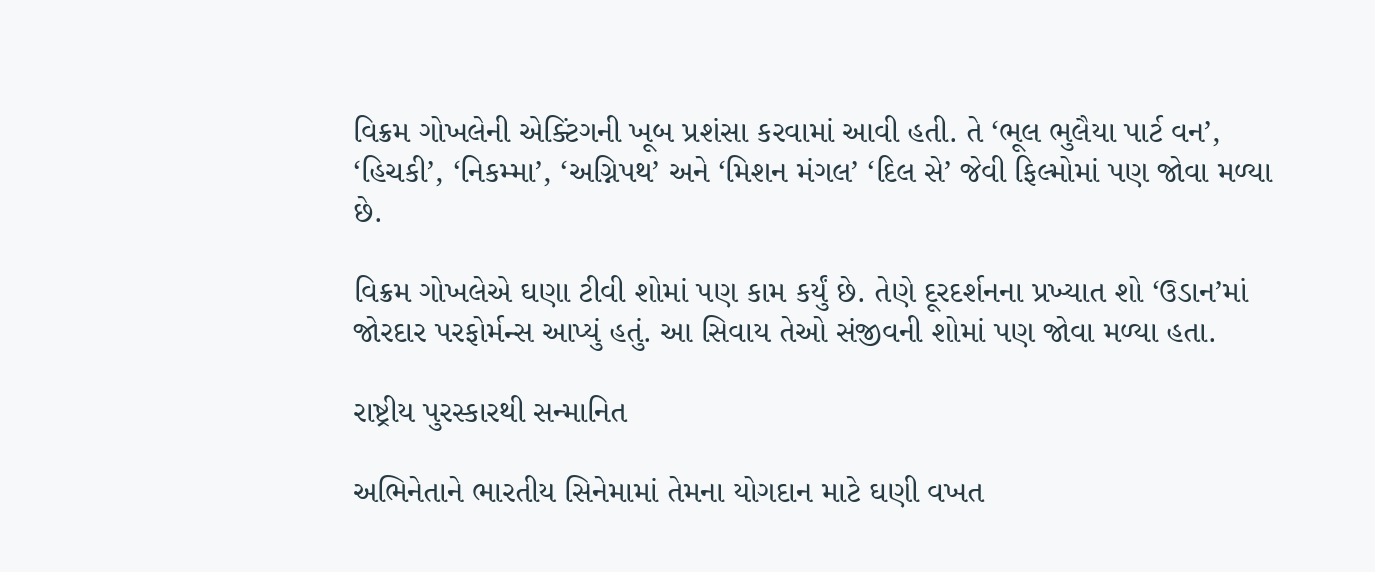વિક્રમ ગોખલેની એક્ટિંગની ખૂબ પ્રશંસા કરવામાં આવી હતી. તે ‘ભૂલ ભુલૈયા પાર્ટ વન’, ‘હિચકી’, ‘નિકમ્મા’, ‘અગ્નિપથ’ અને ‘મિશન મંગલ’ ‘દિલ સે’ જેવી ફિલ્મોમાં પણ જોવા મળ્યા છે.

વિક્રમ ગોખલેએ ઘણા ટીવી શોમાં પણ કામ કર્યું છે. તેણે દૂરદર્શનના પ્રખ્યાત શો ‘ઉડાન’માં જોરદાર પરફોર્મન્સ આપ્યું હતું. આ સિવાય તેઓ સંજીવની શોમાં પણ જોવા મળ્યા હતા.

રાષ્ટ્રીય પુરસ્કારથી સન્માનિત

અભિનેતાને ભારતીય સિનેમામાં તેમના યોગદાન માટે ઘણી વખત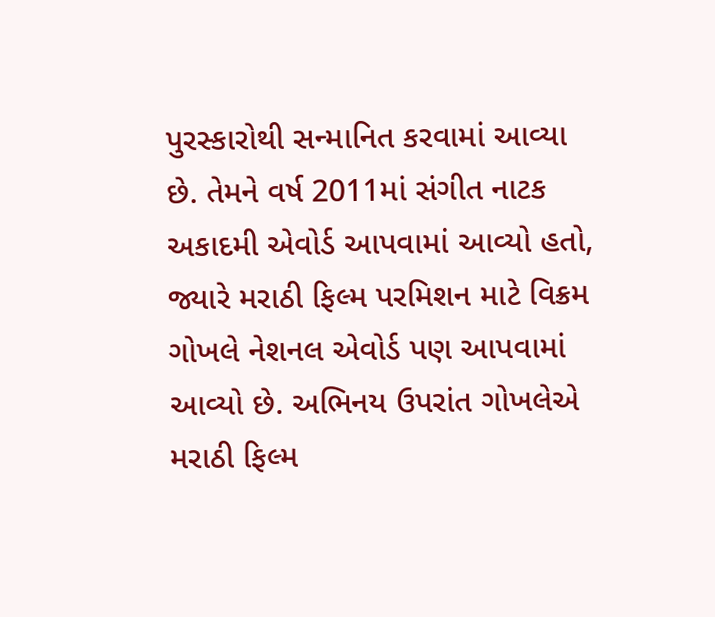પુરસ્કારોથી સન્માનિત કરવામાં આવ્યા છે. તેમને વર્ષ 2011માં સંગીત નાટક અકાદમી એવોર્ડ આપવામાં આવ્યો હતો, જ્યારે મરાઠી ફિલ્મ પરમિશન માટે વિક્રમ ગોખલે નેશનલ એવોર્ડ પણ આપવામાં આવ્યો છે. અભિનય ઉપરાંત ગોખલેએ મરાઠી ફિલ્મ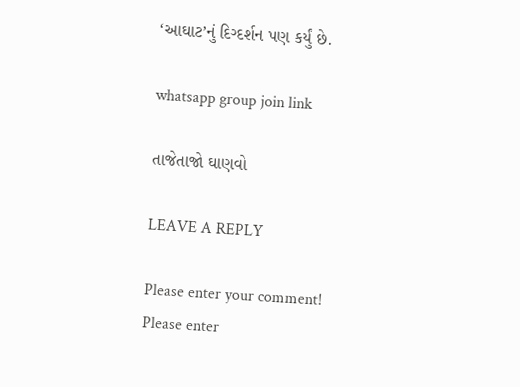‘આઘાટ’નું દિગ્દર્શન પણ કર્યું છે.

whatsapp group join link

તાજેતાજો ઘાણવો

LEAVE A REPLY

Please enter your comment!
Please enter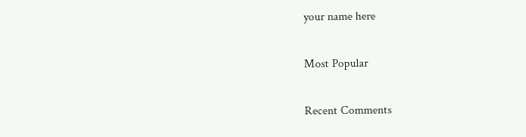your name here

Most Popular

Recent Comments